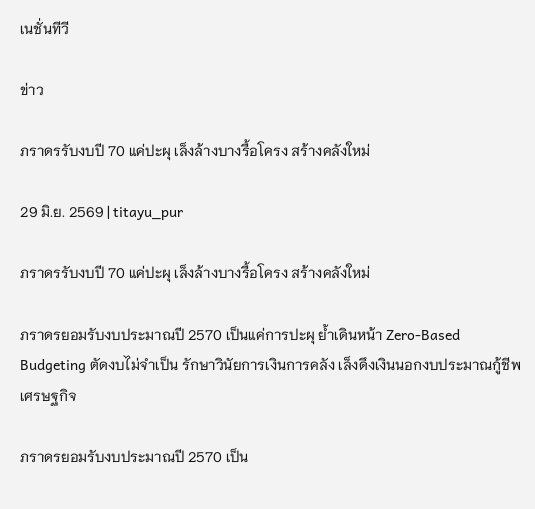เนชั่นทีวี

ข่าว

ภราดรรับงบปี 70 แค่ปะผุ เล็งล้างบางรื้อโครง สร้างคลังใหม่

29 มิ.ย. 2569 | titayu_pur

ภราดรรับงบปี 70 แค่ปะผุ เล็งล้างบางรื้อโครง สร้างคลังใหม่

ภราดรยอมรับงบประมาณปี 2570 เป็นแค่การปะผุ ย้ำเดินหน้า Zero-Based Budgeting ตัดงบไม่จำเป็น รักษาวินัยการเงินการคลัง เล็งดึงเงินนอกงบประมาณกู้ชีพเศรษฐกิจ

ภราดรยอมรับงบประมาณปี 2570 เป็น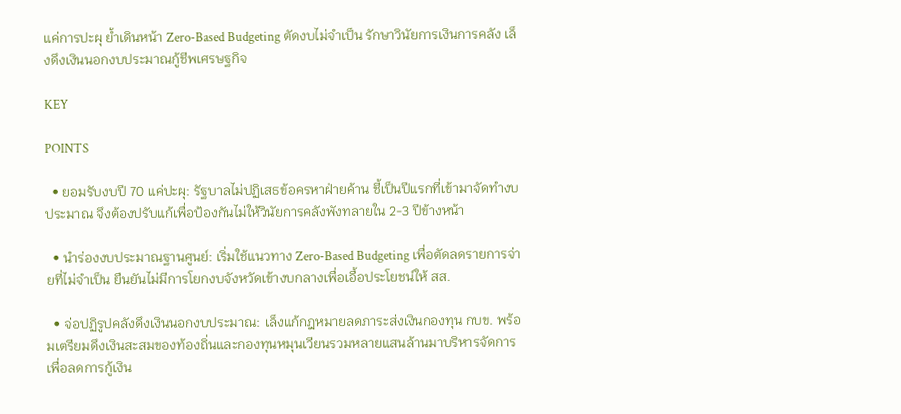แค่การปะผุ ย้ำเดินหน้า Zero-Based Budgeting ตัดงบไม่จำเป็น รักษาวินัยการเงินการคลัง เล็งดึงเงินนอกงบประมาณกู้ชีพเศรษฐกิจ

KEY

POINTS

  • ยอมรับงบปี 70 แค่ปะผุ: รัฐบาลไม่ปฏิเสธข้อครหาฝ่ายค้าน ชี้เป็นปีแรกที่เข้ามาจัดทำงบประมาณ จึงต้องปรับแก้เพื่อป้องกันไม่ให้วินัยการคลังพังทลายใน 2-3 ปีข้างหน้า

  • นำร่องงบประมาณฐานศูนย์: เริ่มใช้แนวทาง Zero-Based Budgeting เพื่อตัดลดรายการจ่ายที่ไม่จำเป็น ยืนยันไม่มีการโยกงบจังหวัดเข้างบกลางเพื่อเอื้อประโยชน์ให้ สส.

  • จ่อปฏิรูปคลังดึงเงินนอกงบประมาณ: เล็งแก้กฎหมายลดภาระส่งเงินกองทุน กบข. พร้อมเตรียมดึงเงินสะสมของท้องถิ่นและกองทุนหมุนเวียนรวมหลายแสนล้านมาบริหารจัดการเพื่อลดการกู้เงิน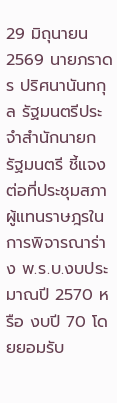29 มิถุนายน 2569 นายภราดร ปริศนานันทกุล รัฐมนตรีประจำสำนักนายกรัฐมนตรี ชี้แจงต่อที่ประชุมสภาผู้แทนราษฎรในการพิจารณาร่าง พ.ร.บ.งบประมาณปี 2570 หรือ งบปี 70 โดยยอมรับ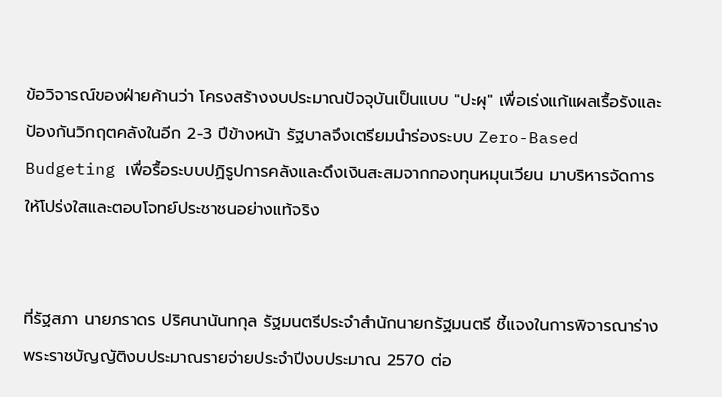ข้อวิจารณ์ของฝ่ายค้านว่า โครงสร้างงบประมาณปัจจุบันเป็นแบบ "ปะผุ" เพื่อเร่งแก้แผลเรื้อรังและป้องกันวิกฤตคลังในอีก 2-3 ปีข้างหน้า รัฐบาลจึงเตรียมนำร่องระบบ Zero-Based Budgeting เพื่อรื้อระบบปฏิรูปการคลังและดึงเงินสะสมจากกองทุนหมุนเวียน มาบริหารจัดการให้โปร่งใสและตอบโจทย์ประชาชนอย่างแท้จริง


ที่รัฐสภา นายภราดร ปริศนานันทกุล รัฐมนตรีประจำสำนักนายกรัฐมนตรี ชี้แจงในการพิจารณาร่างพระราชบัญญัติงบประมาณรายจ่ายประจำปีงบประมาณ 2570 ต่อ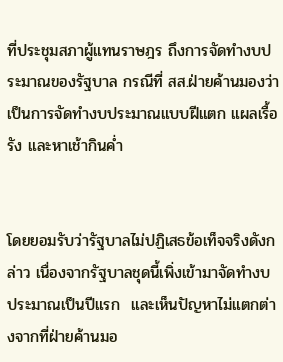ที่ประชุมสภาผู้แทนราษฎร ถึงการจัดทำงบประมาณของรัฐบาล กรณีที่ สส.ฝ่ายค้านมองว่า เป็นการจัดทำงบประมาณแบบฝีแตก แผลเรื้อรัง และหาเช้ากินค่ำ


โดยยอมรับว่ารัฐบาลไม่ปฏิเสธข้อเท็จจริงดังกล่าว เนื่องจากรัฐบาลชุดนี้เพิ่งเข้ามาจัดทำงบประมาณเป็นปีแรก  และเห็นปัญหาไม่แตกต่างจากที่ฝ่ายค้านมอ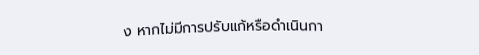ง หากไม่มีการปรับแก้หรือดำเนินกา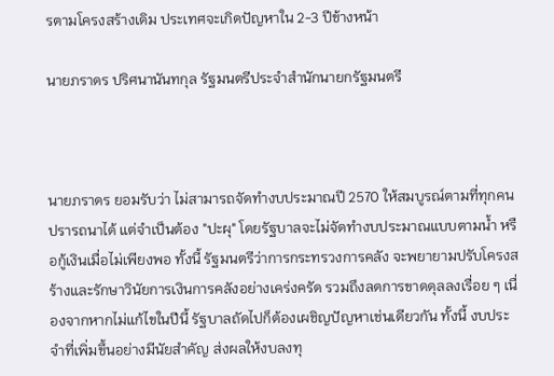รตามโครงสร้างเดิม ประเทศจะเกิดปัญหาใน 2-3 ปีข้างหน้า

นายภราดร ปริศนานันทกุล รัฐมนตรีประจำสำนักนายกรัฐมนตรี



นายภราดร ยอมรับว่า ไม่สามารถจัดทำงบประมาณปี 2570 ให้สมบูรณ์ตามที่ทุกคนปรารถนาได้ แต่จำเป็นต้อง "ปะผุ" โดยรัฐบาลจะไม่จัดทำงบประมาณแบบตามน้ำ หรือกู้เงินเมื่อไม่เพียงพอ ทั้งนี้ รัฐมนตรีว่าการกระทรวงการคลัง จะพยายามปรับโครงสร้างและรักษาวินัยการเงินการคลังอย่างเคร่งครัด รวมถึงลดการขาดดุลลงเรื่อย ๆ เนื่องจากหากไม่แก้ไขในปีนี้ รัฐบาลถัดไปก็ต้องเผชิญปัญหาเช่นเดียวกัน ทั้งนี้ งบประจำที่เพิ่มขึ้นอย่างมีนัยสำคัญ ส่งผลให้งบลงทุ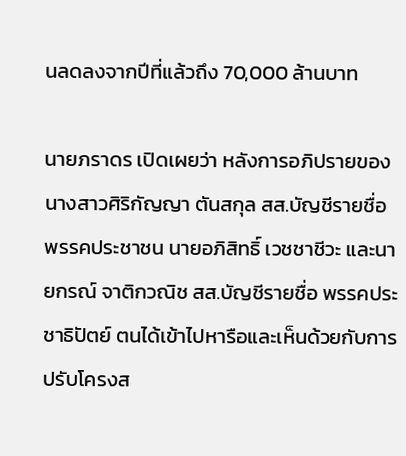นลดลงจากปีที่แล้วถึง 70,000 ล้านบาท

นายภราดร เปิดเผยว่า หลังการอภิปรายของ นางสาวศิริกัญญา ตันสกุล สส.บัญชีรายชื่อ พรรคประชาชน นายอภิสิทธิ์ เวชชาชีวะ และนายกรณ์ จาติกวณิช สส.บัญชีรายชื่อ พรรคประชาธิปัตย์ ตนได้เข้าไปหารือและเห็นด้วยกับการปรับโครงส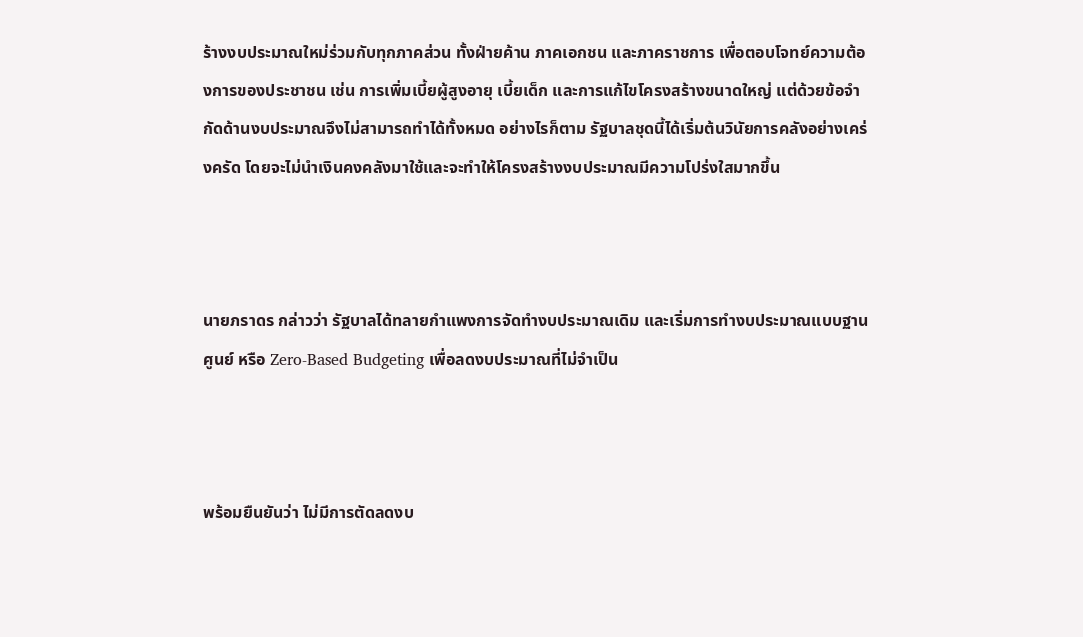ร้างงบประมาณใหม่ร่วมกับทุกภาคส่วน ทั้งฝ่ายค้าน ภาคเอกชน และภาคราชการ เพื่อตอบโจทย์ความต้องการของประชาชน เช่น การเพิ่มเบี้ยผู้สูงอายุ เบี้ยเด็ก และการแก้ไขโครงสร้างขนาดใหญ่ แต่ด้วยข้อจำกัดด้านงบประมาณจึงไม่สามารถทำได้ทั้งหมด อย่างไรก็ตาม รัฐบาลชุดนี้ได้เริ่มต้นวินัยการคลังอย่างเคร่งครัด โดยจะไม่นำเงินคงคลังมาใช้และจะทำให้โครงสร้างงบประมาณมีความโปร่งใสมากขึ้น



นายภราดร กล่าวว่า รัฐบาลได้ทลายกำแพงการจัดทำงบประมาณเดิม และเริ่มการทำงบประมาณแบบฐานศูนย์ หรือ Zero-Based Budgeting เพื่อลดงบประมาณที่ไม่จำเป็น



พร้อมยืนยันว่า ไม่มีการตัดลดงบ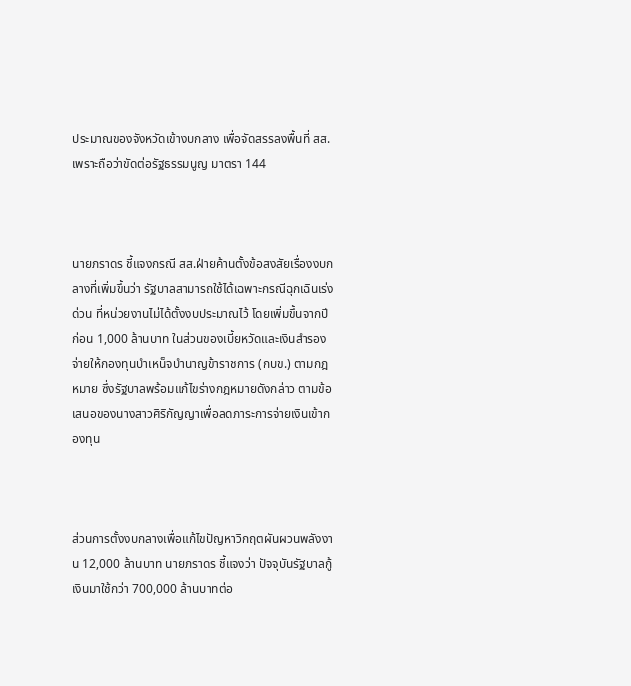ประมาณของจังหวัดเข้างบกลาง เพื่อจัดสรรลงพื้นที่ สส. เพราะถือว่าขัดต่อรัฐธรรมนูญ มาตรา 144



นายภราดร ชี้แจงกรณี สส.ฝ่ายค้านตั้งข้อสงสัยเรื่องงบกลางที่เพิ่มขึ้นว่า รัฐบาลสามารถใช้ได้เฉพาะกรณีฉุกเฉินเร่งด่วน ที่หน่วยงานไม่ได้ตั้งงบประมาณไว้ โดยเพิ่มขึ้นจากปีก่อน 1,000 ล้านบาท ในส่วนของเบี้ยหวัดและเงินสำรองจ่ายให้กองทุนบำเหน็จบำนาญข้าราชการ (กบข.) ตามกฎหมาย ซึ่งรัฐบาลพร้อมแก้ไขร่างกฎหมายดังกล่าว ตามข้อเสนอของนางสาวศิริกัญญาเพื่อลดภาระการจ่ายเงินเข้ากองทุน



ส่วนการตั้งงบกลางเพื่อแก้ไขปัญหาวิกฤตผันผวนพลังงาน 12,000 ล้านบาท นายภราดร ชี้แจงว่า ปัจจุบันรัฐบาลกู้เงินมาใช้กว่า 700,000 ล้านบาทต่อ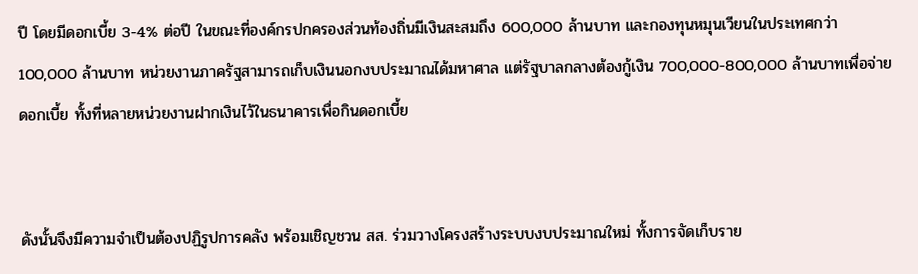ปี โดยมีดอกเบี้ย 3-4% ต่อปี ในขณะที่องค์กรปกครองส่วนท้องถิ่นมีเงินสะสมถึง 600,000 ล้านบาท และกองทุนหมุนเวียนในประเทศกว่า 100,000 ล้านบาท หน่วยงานภาครัฐสามารถเก็บเงินนอกงบประมาณได้มหาศาล แต่รัฐบาลกลางต้องกู้เงิน 700,000-800,000 ล้านบาทเพื่อจ่ายดอกเบี้ย ทั้งที่หลายหน่วยงานฝากเงินไว้ในธนาคารเพื่อกินดอกเบี้ย


ดังนั้นจึงมีความจำเป็นต้องปฏิรูปการคลัง พร้อมเชิญชวน สส. ร่วมวางโครงสร้างระบบงบประมาณใหม่ ทั้งการจัดเก็บราย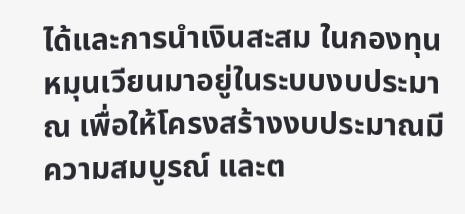ได้และการนำเงินสะสม ในกองทุนหมุนเวียนมาอยู่ในระบบงบประมาณ เพื่อให้โครงสร้างงบประมาณมีความสมบูรณ์ และต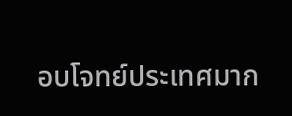อบโจทย์ประเทศมาก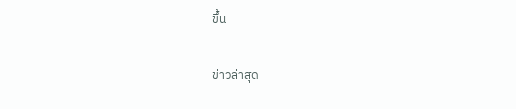ขึ้น

ข่าวล่าสุด